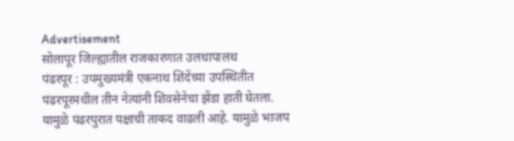Advertisement
सोलापूर जिल्ह्यातील राजकारणात उलथापालथ
पंढरपूर : उपमुख्यमंत्री एकनाथ शिंदेंच्या उपस्थितीत पंढरपूरमधील तीन नेत्यांनी शिवसेनेचा झेंडा हाती घेतला. यामुळे पंढरपुरात पक्षाची ताकद वाढली आहे. यामुळे भाजप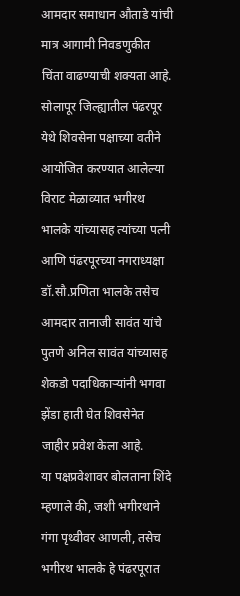आमदार समाधान औताडे यांची मात्र आगामी निवडणुकीत चिंता वाढण्याची शक्यता आहे.
सोलापूर जिल्ह्यातील पंढरपूर येथे शिवसेना पक्षाच्या वतीने आयोजित करण्यात आलेल्या विराट मेळाव्यात भगीरथ भालके यांच्यासह त्यांच्या पत्नी आणि पंढरपूरच्या नगराध्यक्षा डॉ.सौ.प्रणिता भालके तसेच आमदार तानाजी सावंत यांचे पुतणे अनिल सावंत यांच्यासह शेकडो पदाधिकाऱ्यांनी भगवा झेंडा हाती घेत शिवसेनेत जाहीर प्रवेश केला आहे.
या पक्षप्रवेशावर बोलताना शिंदे म्हणाले की, जशी भगीरथाने गंगा पृथ्वीवर आणली, तसेच भगीरथ भालके हे पंढरपूरात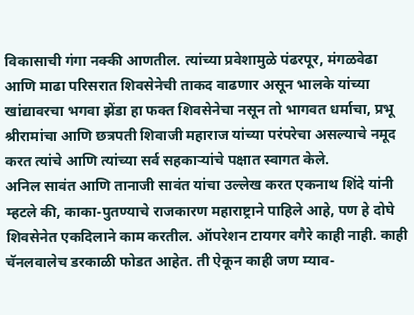विकासाची गंगा नक्की आणतील. त्यांच्या प्रवेशामुळे पंढरपूर, मंगळवेढा आणि माढा परिसरात शिवसेनेची ताकद वाढणार असून भालके यांच्या खांद्यावरचा भगवा झेंडा हा फक्त शिवसेनेचा नसून तो भागवत धर्माचा, प्रभू श्रीरामांचा आणि छत्रपती शिवाजी महाराज यांच्या परंपरेचा असल्याचे नमूद करत त्यांचे आणि त्यांच्या सर्व सहकाऱ्यांचे पक्षात स्वागत केले.
अनिल सावंत आणि तानाजी सावंत यांचा उल्लेख करत एकनाथ शिंदे यांनी म्हटले की, काका-पुतण्याचे राजकारण महाराष्ट्राने पाहिले आहे, पण हे दोघे शिवसेनेत एकदिलाने काम करतील. ऑपरेशन टायगर वगैरे काही नाही. काही चॅनलवालेच डरकाळी फोडत आहेत. ती ऐकून काही जण म्याव-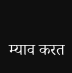म्याव करत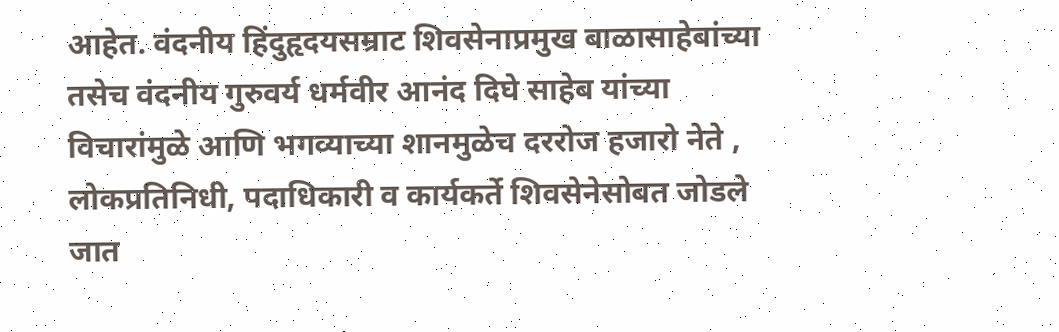आहेत. वंदनीय हिंदुहृदयसम्राट शिवसेनाप्रमुख बाळासाहेबांच्या तसेच वंदनीय गुरुवर्य धर्मवीर आनंद दिघे साहेब यांच्या विचारांमुळे आणि भगव्याच्या शानमुळेच दररोज हजारो नेते , लोकप्रतिनिधी, पदाधिकारी व कार्यकर्ते शिवसेनेसोबत जोडले जात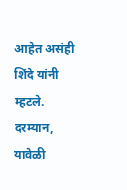आहेत असंही शिंदे यांनी म्हटले. दरम्यान, यावेळी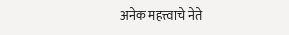अनेक महत्त्वाचे नेते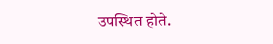उपस्थित होते.